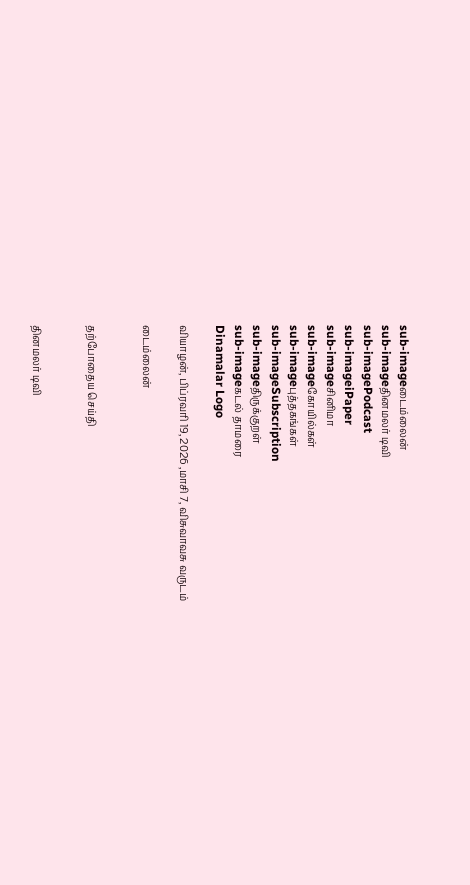sub-imageடைம்லைன்
sub-imageதினமலர் டிவி
sub-imagePodcast
sub-imageiPaper
sub-imageசினிமா
sub-imageகோயில்கள்
sub-imageபுத்தகங்கள்
sub-imageSubscription
sub-imageதிருக்குறள்
sub-imageகடல் தாமரை
Dinamalar Logo

வியாழன், பிப்ரவரி 19, 2026 ,மாசி 7, விசுவாவசு வருடம்

டைம்லைன்


தற்போதைய செய்தி


தினமலர் டிவி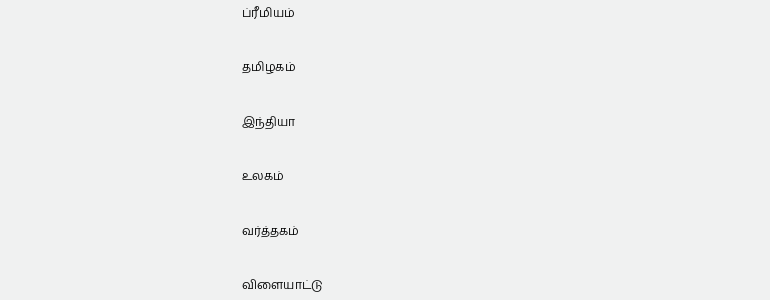ப்ரீமியம்


தமிழகம்


இந்தியா


உலகம்


வர்த்தகம்


விளையாட்டு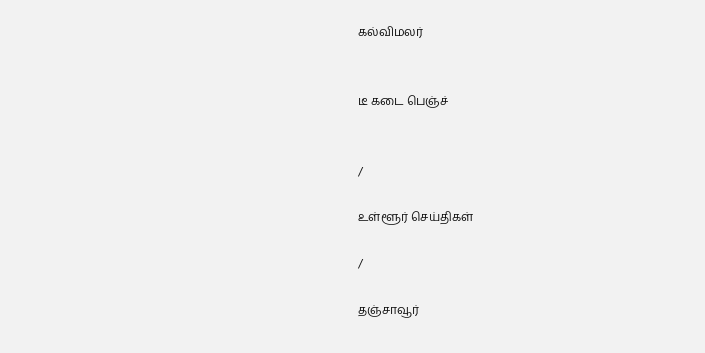கல்விமலர்


டீ கடை பெஞ்ச்


/

உள்ளூர் செய்திகள்

/

தஞ்சாவூர்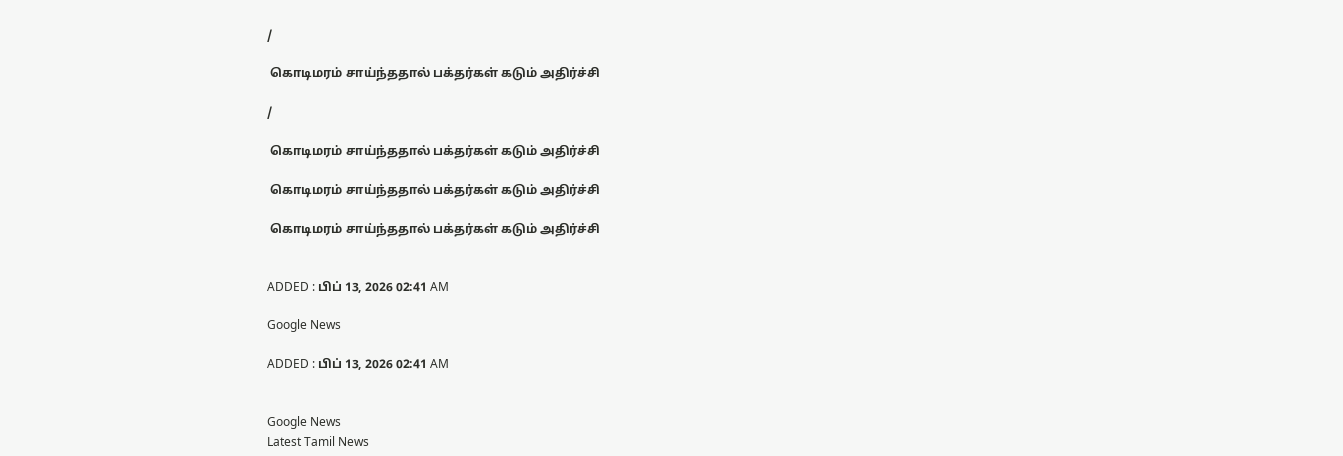/

 கொடிமரம் சாய்ந்ததால் பக்தர்கள் கடும் அதிர்ச்சி

/

 கொடிமரம் சாய்ந்ததால் பக்தர்கள் கடும் அதிர்ச்சி

 கொடிமரம் சாய்ந்ததால் பக்தர்கள் கடும் அதிர்ச்சி

 கொடிமரம் சாய்ந்ததால் பக்தர்கள் கடும் அதிர்ச்சி


ADDED : பிப் 13, 2026 02:41 AM

Google News

ADDED : பிப் 13, 2026 02:41 AM


Google News
Latest Tamil News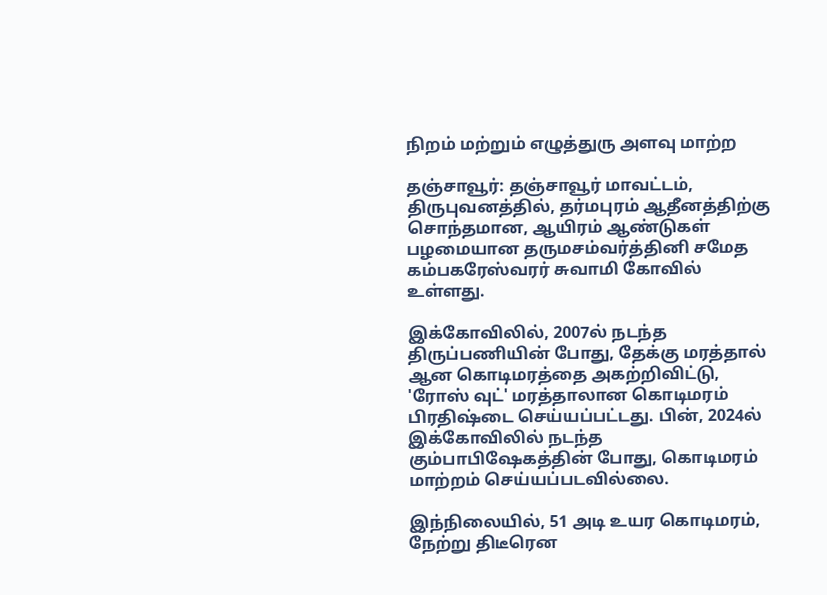நிறம் மற்றும் எழுத்துரு அளவு மாற்ற

தஞ்சாவூர்: தஞ்சாவூர் மாவட்டம், திருபுவனத்தில், தர்மபுரம் ஆதீனத்திற்கு சொந்தமான, ஆயிரம் ஆண்டுகள் பழமையான தருமசம்வர்த்தினி சமேத கம்பகரேஸ்வரர் சுவாமி கோவில் உள்ளது.

இக்கோவிலில், 2007ல் நடந்த திருப்பணியின் போது, தேக்கு மரத்தால் ஆன கொடிமரத்தை அகற்றிவிட்டு, 'ரோஸ் வுட்' மரத்தாலான கொடிமரம் பிரதிஷ்டை செய்யப்பட்டது. பின், 2024ல் இக்கோவிலில் நடந்த கும்பாபிஷேகத்தின் போது, கொடிமரம் மாற்றம் செய்யப்படவில்லை.

இந்நிலையில், 51 அடி உயர கொடிமரம், நேற்று திடீரென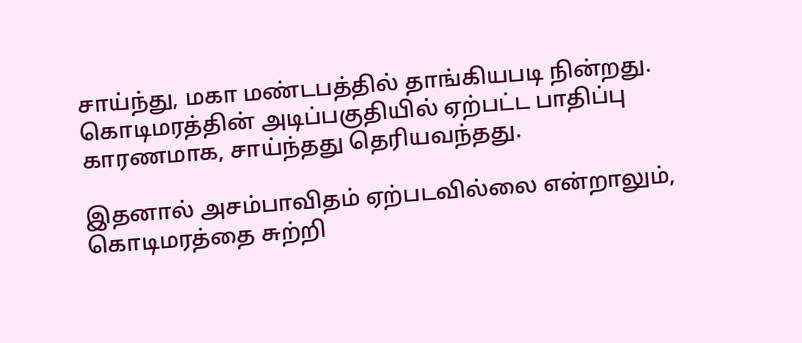சாய்ந்து, மகா மண்டபத்தில் தாங்கியபடி நின்றது. கொடிமரத்தின் அடிப்பகுதியில் ஏற்பட்ட பாதிப்பு காரணமாக, சாய்ந்தது தெரியவந்தது.

இதனால் அசம்பாவிதம் ஏற்படவில்லை என்றாலும், கொடிமரத்தை சுற்றி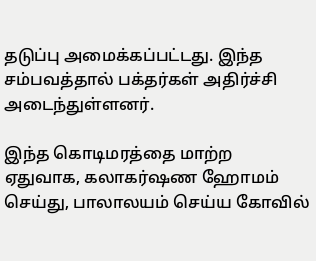தடுப்பு அமைக்கப்பட்டது. இந்த சம்பவத்தால் பக்தர்கள் அதிர்ச்சி அடைந்துள்ளனர்.

இந்த கொடிமரத்தை மாற்ற ஏதுவாக, கலாகர்ஷண ஹோமம் செய்து, பாலாலயம் செய்ய கோவில்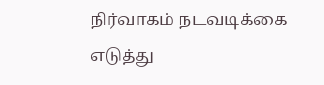நிர்வாகம் நடவடிக்கை எடுத்து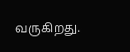வருகிறது.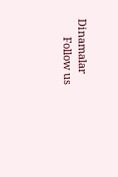Dinamalar
      Follow us